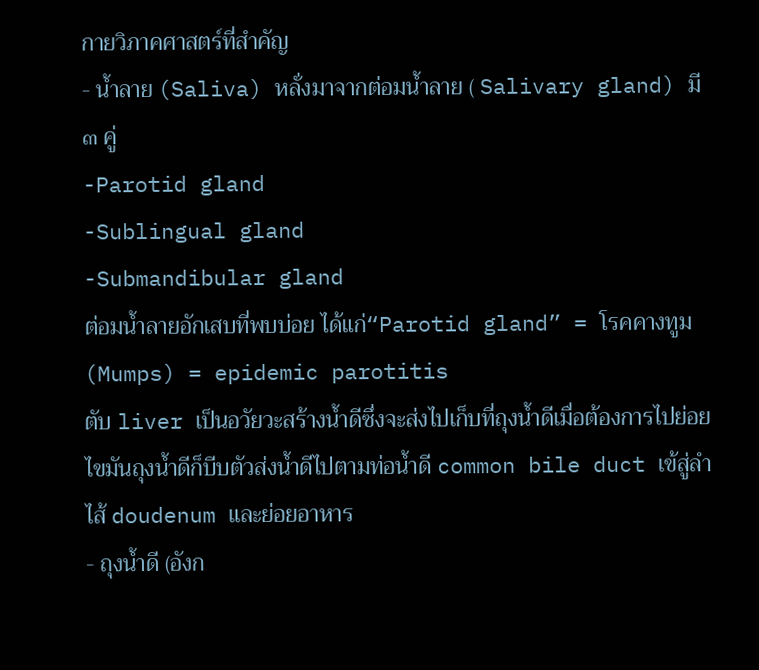กายวิภาคศาสตร์ที่สำคัญ
- น้ำลาย (Saliva) หลั่งมาจากต่อมน้ำลาย ( Salivary gland) มี ๓ คู่
-Parotid gland
-Sublingual gland
-Submandibular gland
ต่อมน้ำลายอักเสบที่พบบ่อย ได้แก่“Parotid gland” = โรคคางทูม (Mumps) = epidemic parotitis
ตับ liver เป็นอวัยวะสร้างน้ำดีซึ่งจะส่งไปเก็บที่ถุงน้ำดีเมื่อต้องการไปย่อยไขมันถุงน้ำดีก็บีบตัวส่งน้ำดีไปตามท่อน้ำดี common bile duct เข้สู่ลำไส้ doudenum และย่อยอาหาร
- ถุงน้ำดี (อังก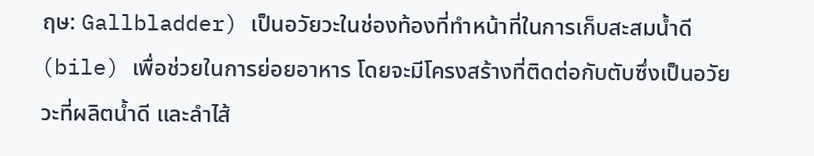ฤษ: Gallbladder) เป็นอวัยวะในช่องท้องที่ทำหน้าที่ในการเก็บสะสมน้ำดี (bile) เพื่อช่วยในการย่อยอาหาร โดยจะมีโครงสร้างที่ติดต่อกับตับซึ่งเป็นอวัยวะที่ผลิตน้ำดี และลำไส้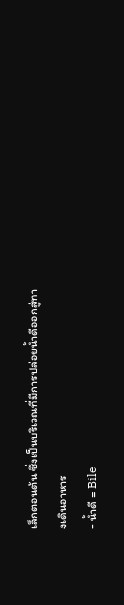เล็กตอนต้น ซึ่งเป็นบริเวณที่มีการปล่อยน้ำดีออกสู่ทางเดินอาหาร
- น้ำดี = Bile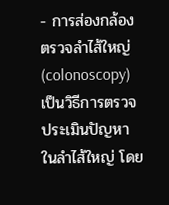- การส่องกล้องตรวจลำไส้ใหญ่ (colonoscopy) เป็นวิธีการตรวจ ประเมินปัญหาในลำไส้ใหญ่ โดย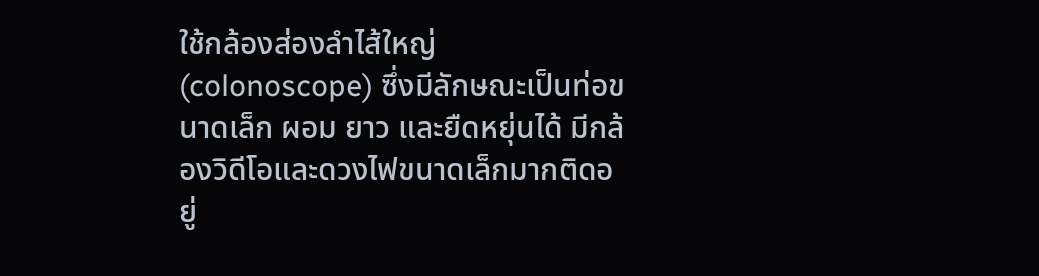ใช้กล้องส่องลำไส้ใหญ่ (colonoscope) ซึ่งมีลักษณะเป็นท่อขนาดเล็ก ผอม ยาว และยืดหยุ่นได้ มีกล้องวิดีโอและดวงไฟขนาดเล็กมากติดอยู่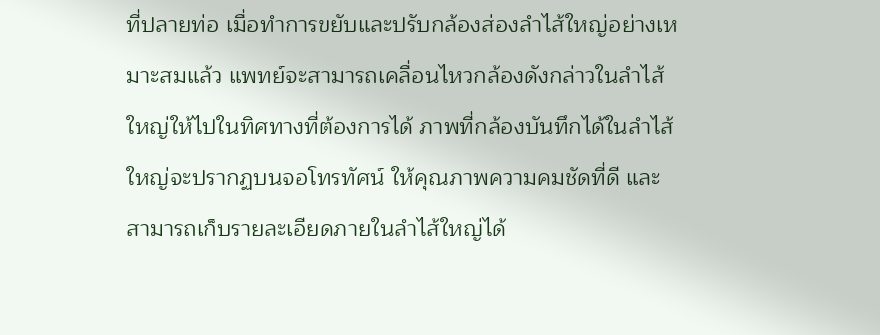ที่ปลายท่อ เมื่อทำการขยับและปรับกล้องส่องลำไส้ใหญ่อย่างเหมาะสมแล้ว แพทย์จะสามารถเคลื่อนไหวกล้องดังกล่าวในลำไส้ใหญ่ให้ไปในทิศทางที่ต้องการได้ ภาพที่กล้องบันทึกได้ในลำไส้ใหญ่จะปรากฏบนจอโทรทัศน์ ให้คุณภาพความคมชัดที่ดี และสามารถเก็บรายละเอียดภายในลำไส้ใหญ่ได้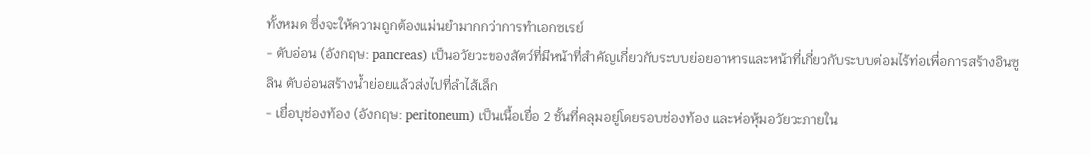ทั้งหมด ซึ่งจะให้ความถูกต้องแม่นยำมากกว่าการทำเอกซเรย์
- ตับอ่อน (อังกฤษ: pancreas) เป็นอวัยวะของสัตว์ที่มีหน้าที่สำคัญเกี่ยวกับระบบย่อยอาหารและหน้าที่เกี่ยวกับระบบต่อมไร้ท่อเพื่อการสร้างอินซูลิน ตับอ่อนสร้างน้ำย่อยแล้วส่งไปที่ลำไส้เล็ก
- เยื่อบุช่องท้อง (อังกฤษ: peritoneum) เป็นเนื้อเยื่อ 2 ชั้นที่คลุมอยู่โดยรอบช่องท้อง และห่อหุ้มอวัยวะภายใน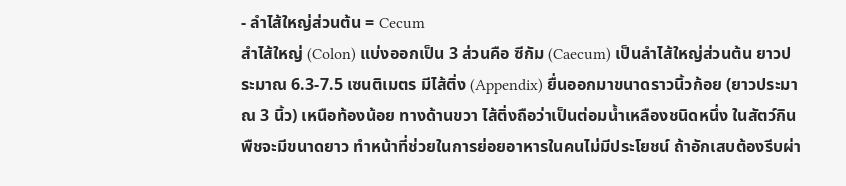- ลำไส้ใหญ่ส่วนต้น = Cecum
สำไส้ใหญ่ (Colon) แบ่งออกเป็น 3 ส่วนคือ ซีกัม (Caecum) เป็นลำไส้ใหญ่ส่วนต้น ยาวประมาณ 6.3-7.5 เซนติเมตร มีไส้ติ่ง (Appendix) ยื่นออกมาขนาดราวนิ้วก้อย (ยาวประมาณ 3 นิ้ว) เหนือท้องน้อย ทางด้านขวา ไส้ติ่งถือว่าเป็นต่อมน้ำเหลืองชนิดหนึ่ง ในสัตว์กินพืชจะมีขนาดยาว ทำหน้าที่ช่วยในการย่อยอาหารในคนไม่มีประโยชน์ ถ้าอักเสบต้องรีบผ่า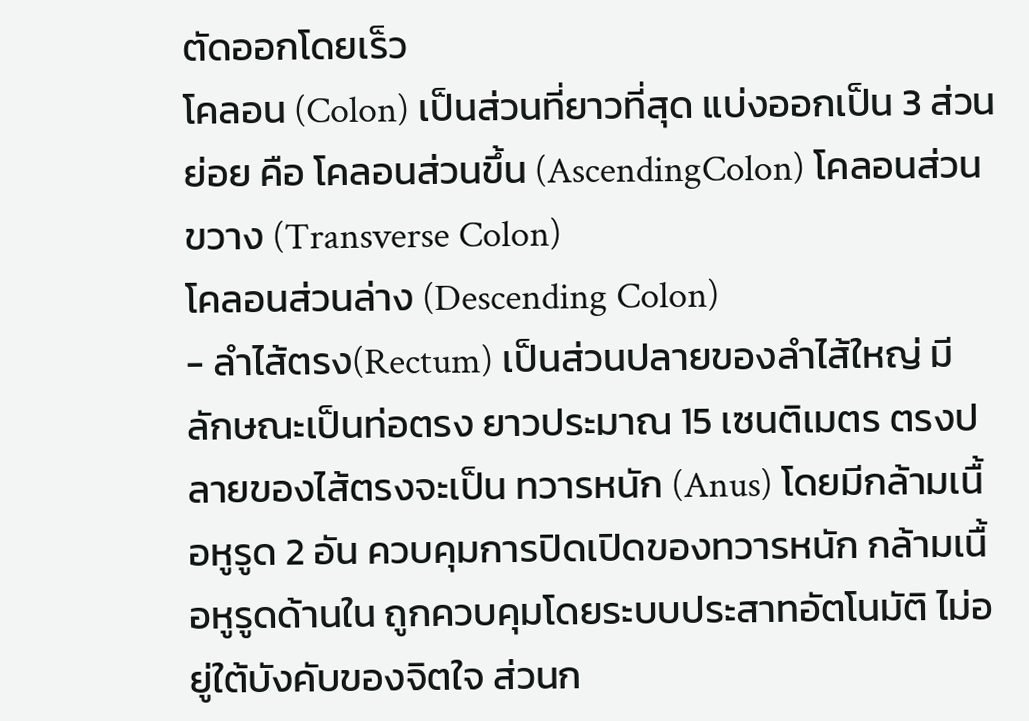ตัดออกโดยเร็ว
โคลอน (Colon) เป็นส่วนที่ยาวที่สุด แบ่งออกเป็น 3 ส่วนย่อย คือ โคลอนส่วนขึ้น (AscendingColon) โคลอนส่วนขวาง (Transverse Colon)
โคลอนส่วนล่าง (Descending Colon)
- ลำไส้ตรง(Rectum) เป็นส่วนปลายของลำไส้ใหญ่ มีลักษณะเป็นท่อตรง ยาวประมาณ 15 เซนติเมตร ตรงปลายของไส้ตรงจะเป็น ทวารหนัก (Anus) โดยมีกล้ามเนื้อหูรูด 2 อัน ควบคุมการปิดเปิดของทวารหนัก กล้ามเนื้อหูรูดด้านใน ถูกควบคุมโดยระบบประสาทอัตโนมัติ ไม่อยู่ใต้บังคับของจิตใจ ส่วนก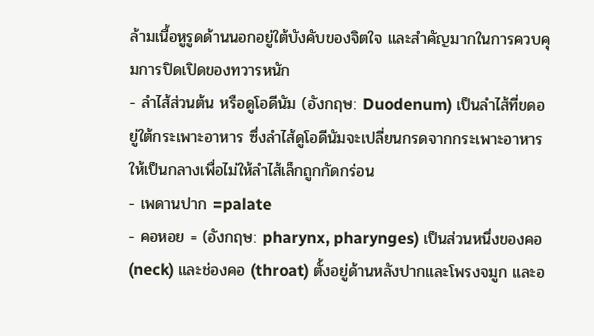ล้ามเนื้อหูรูดด้านนอกอยู่ใต้บังคับของจิตใจ และสำคัญมากในการควบคุมการปิดเปิดของทวารหนัก
- ลำไส้ส่วนต้น หรือดูโอดีนัม (อังกฤษ: Duodenum) เป็นลำไส้ที่ขดอยู่ใต้กระเพาะอาหาร ซึ่งลำไส้ดูโอดีนัมจะเปลี่ยนกรดจากกระเพาะอาหารให้เป็นกลางเพื่อไม่ให้ลำไส้เล็กถูกกัดกร่อน
- เพดานปาก =palate
- คอหอย = (อังกฤษ: pharynx, pharynges) เป็นส่วนหนึ่งของคอ (neck) และช่องคอ (throat) ตั้งอยู่ด้านหลังปากและโพรงจมูก และอ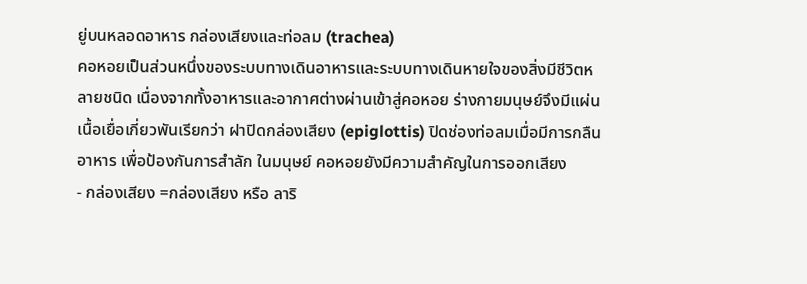ยู่บนหลอดอาหาร กล่องเสียงและท่อลม (trachea)
คอหอยเป็นส่วนหนึ่งของระบบทางเดินอาหารและระบบทางเดินหายใจของสิ่งมีชีวิตหลายชนิด เนื่องจากทั้งอาหารและอากาศต่างผ่านเข้าสู่คอหอย ร่างกายมนุษย์จึงมีแผ่นเนื้อเยื่อเกี่ยวพันเรียกว่า ฝาปิดกล่องเสียง (epiglottis) ปิดช่องท่อลมเมื่อมีการกลืนอาหาร เพื่อป้องกันการสำลัก ในมนุษย์ คอหอยยังมีความสำคัญในการออกเสียง
- กล่องเสียง =กล่องเสียง หรือ ลาริ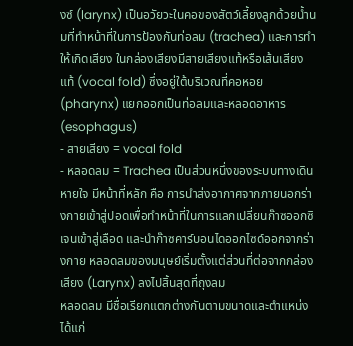งซ์ (larynx) เป็นอวัยวะในคอของสัตว์เลี้ยงลูกด้วยน้ำนมที่ทำหน้าที่ในการป้องกันท่อลม (trachea) และการทำให้เกิดเสียง ในกล่องเสียงมีสายเสียงแท้หรือเส้นเสียงแท้ (vocal fold) ซึ่งอยู่ใต้บริเวณที่คอหอย (pharynx) แยกออกเป็นท่อลมและหลอดอาหาร (esophagus)
- สายเสียง = vocal fold
- หลอดลม = Trachea เป็นส่วนหนึ่งของระบบทางเดินหายใจ มีหน้าที่หลัก คือ การนำส่งอากาศจากภายนอกร่างกายเข้าสู่ปอดเพื่อทำหน้าที่ในการแลกเปลี่ยนก๊าซออกซิเจนเข้าสู่เลือด และนำก๊าซคาร์บอนไดออกไซด์ออกจากร่างกาย หลอดลมของมนุษย์เริ่มตั้งแต่ส่วนที่ต่อจากกล่องเสียง (Larynx) ลงไปสิ้นสุดที่ถุงลม
หลอดลม มีชื่อเรียกแตกต่างกันตามขนาดและตำแหน่ง ได้แก่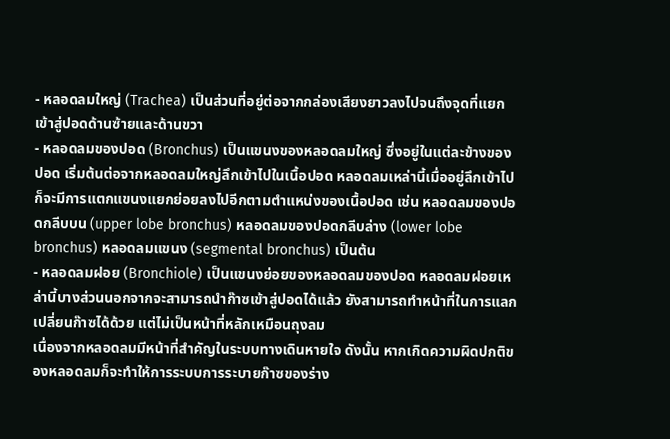- หลอดลมใหญ่ (Trachea) เป็นส่วนที่อยู่ต่อจากกล่องเสียงยาวลงไปจนถึงจุดที่แยกเข้าสู่ปอดด้านซ้ายและด้านขวา
- หลอดลมของปอด (Bronchus) เป็นแขนงของหลอดลมใหญ่ ซึ่งอยู่ในแต่ละข้างของปอด เริ่มต้นต่อจากหลอดลมใหญ่ลึกเข้าไปในเนื้อปอด หลอดลมเหล่านี้เมื่ออยู่ลึกเข้าไป ก็จะมีการแตกแขนงแยกย่อยลงไปอีกตามตำแหน่งของเนื้อปอด เช่น หลอดลมของปอดกลีบบน (upper lobe bronchus) หลอดลมของปอดกลีบล่าง (lower lobe bronchus) หลอดลมแขนง (segmental bronchus) เป็นต้น
- หลอดลมฝอย (Bronchiole) เป็นแขนงย่อยของหลอดลมของปอด หลอดลมฝอยเหล่านี้บางส่วนนอกจากจะสามารถนำก๊าซเข้าสู่ปอดได้แล้ว ยังสามารถทำหน้าที่ในการแลกเปลี่ยนก๊าซได้ด้วย แต่ไม่เป็นหน้าที่หลักเหมือนถุงลม
เนื่องจากหลอดลมมีหน้าที่สำคัญในระบบทางเดินหายใจ ดังนั้น หากเกิดความผิดปกติของหลอดลมก็จะทำให้การระบบการระบายก๊าซของร่าง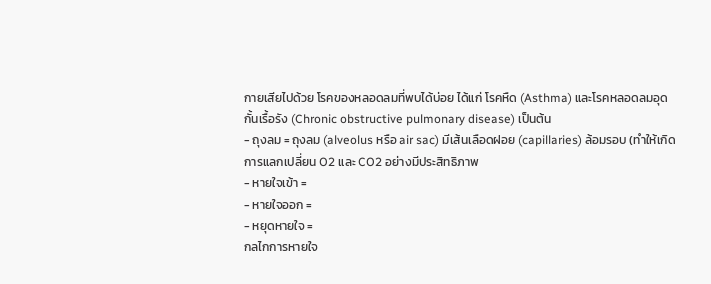กายเสียไปด้วย โรคของหลอดลมที่พบได้บ่อย ได้แก่ โรคหืด (Asthma) และโรคหลอดลมอุดกั้นเรื้อรัง (Chronic obstructive pulmonary disease) เป็นต้น
- ถุงลม = ถุงลม (alveolus หรือ air sac) มีเส้นเลือดฝอย (capillaries) ล้อมรอบ (ทำให้เกิดการแลกเปลี่ยน O2 และ CO2 อย่างมีประสิทธิภาพ
- หายใจเข้า =
- หายใจออก =
- หยุดหายใจ =
กลไกการหายใจ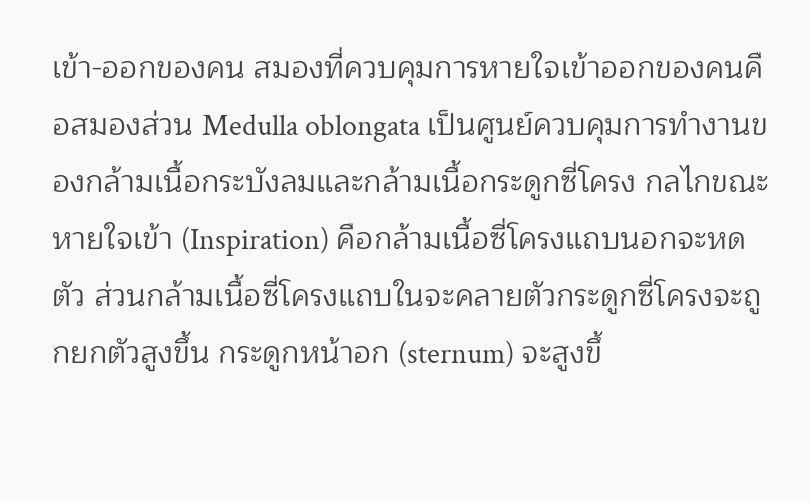เข้า-ออกของคน สมองที่ควบคุมการหายใจเข้าออกของคนคือสมองส่วน Medulla oblongata เป็นศูนย์ควบคุมการทำงานของกล้ามเนื้อกระบังลมและกล้ามเนื้อกระดูกซี่โครง กลไกขณะหายใจเข้า (Inspiration) คือกล้ามเนื้อซี่โครงแถบนอกจะหดตัว ส่วนกล้ามเนื้อซี่โครงแถบในจะคลายตัวกระดูกซี่โครงจะถูกยกตัวสูงขึ้น กระดูกหน้าอก (sternum) จะสูงขึ้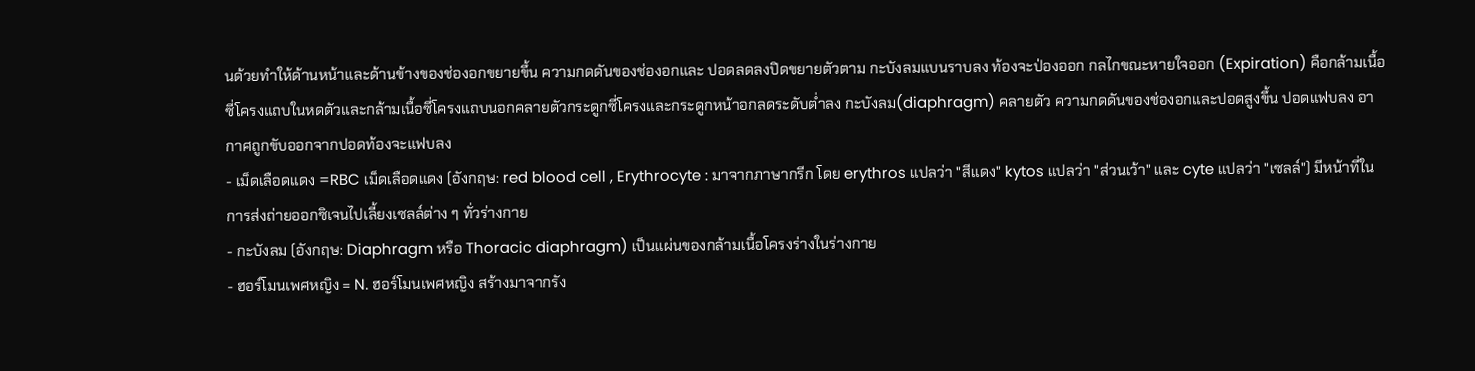นด้วยทำให้ด้านหน้าและด้านข้างของช่องอกขยายขึ้น ความกดดันของช่องอกและ ปอดลดลงปิดขยายตัวตาม กะบังลมแบนราบลง ท้องจะป่องออก กลไกขณะหายใจออก (Expiration) คือกล้ามเนื้อซี่โครงแถบในหดตัวและกล้ามเนื้อซี่โครงแถบนอกคลายตัวกระดูกซี่โครงและกระดูกหน้าอกลดระดับต่ำลง กะบังลม(diaphragm) คลายตัว ความกดดันของช่องอกและปอดสูงขึ้น ปอดแฟบลง อากาศถูกขับออกจากปอดท้องจะแฟบลง
- เม็ดเลือดแดง =RBC เม็ดเลือดแดง (อังกฤษ: red blood cell , Erythrocyte : มาจากภาษากรีก โดย erythros แปลว่า "สีแดง" kytos แปลว่า "ส่วนเว้า" และ cyte แปลว่า "เซลล์") มีหน้าที่ในการส่งถ่ายออกซิเจนไปเลี้ยงเซลล์ต่าง ๆ ทั่วร่างกาย
- กะบังลม (อังกฤษ: Diaphragm หรือ Thoracic diaphragm) เป็นแผ่นของกล้ามเนื้อโครงร่างในร่างกาย
- ฮอร์โมนเพศหญิง = N. ฮอร์โมนเพศหญิง สร้างมาจากรัง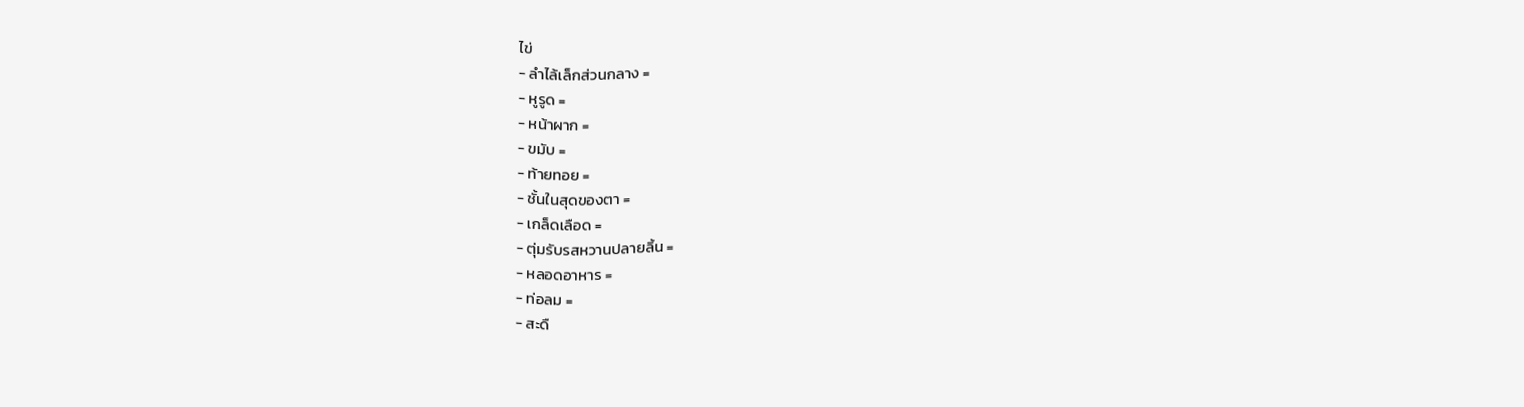ไข่
- ลำไล้เล็กส่วนกลาง =
- หูรูด =
- หน้าผาก =
- ขมับ =
- ท้ายทอย =
- ชั้นในสุดของตา =
- เกล็ดเลือด =
- ตุ่มรับรสหวานปลายลิ้น =
- หลอดอาหาร =
- ท่อลม =
- สะดื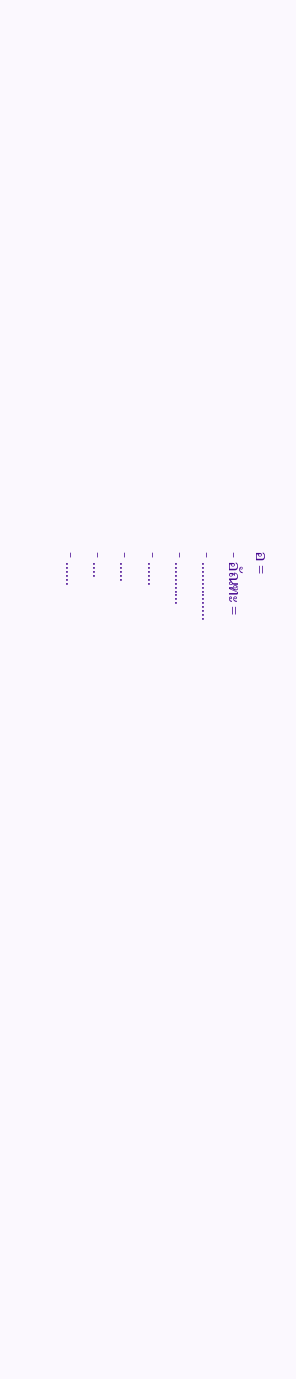อ =
- อัณฑะ =
- ...............
- ...........
- ......
- .....
- ....
- ......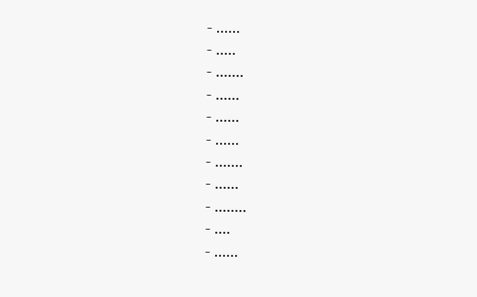- ......
- .....
- .......
- ......
- ......
- ......
- .......
- ......
- ........
- ....
- ......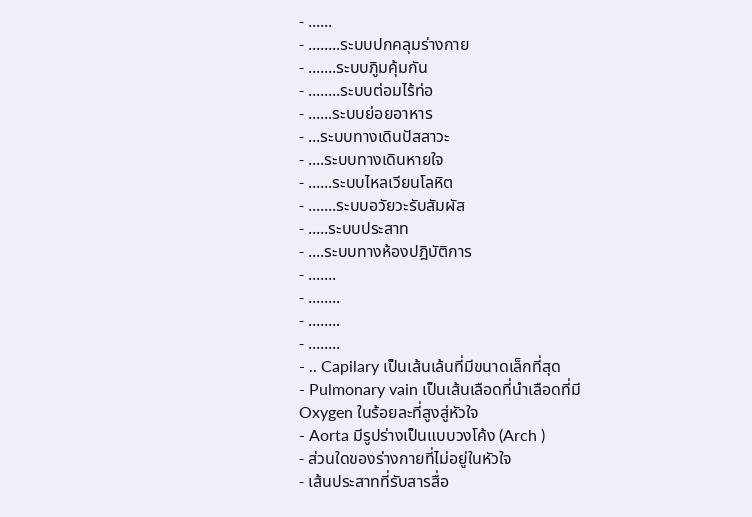- ......
- ........ระบบปกคลุมร่างกาย
- .......ระบบภูิมคุ้มกัน
- ........ระบบต่อมไร้ท่อ
- ......ระบบย่อยอาหาร
- ...ระบบทางเดินปัสสาวะ
- ....ระบบทางเดินหายใจ
- ......ระบบไหลเวียนโลหิต
- .......ระบบอวัยวะรับสัมผัส
- .....ระบบประสาท
- ....ระบบทางห้องปฎิบัติการ
- .......
- ........
- ........
- ........
- .. Capilary เป็นเส้นเล้นที่มีขนาดเล็กที่สุด
- Pulmonary vain เป็นเส้นเลือดที่นำเลือดที่มี Oxygen ในร้อยละที่สูงสู่หัวใจ
- Aorta มีรูปร่างเป็นแบบวงโค้ง (Arch )
- ส่วนใดของร่างกายที่ไม่อยู่ในหัวใจ
- เส้นประสาทที่รับสารสื่อ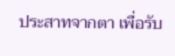ประสาทจากตา เพื่อรับ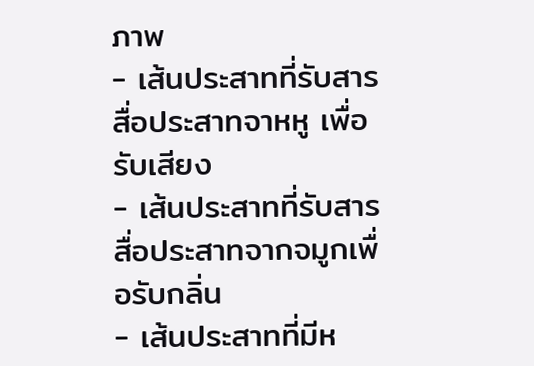ภาพ
- เส้นประสาทที่รับสารสื่อประสาทจาหหู เพื่อรับเสียง
- เส้นประสาทที่รับสารสื่อประสาทจากจมูกเพื่อรับกลิ่น
- เส้นประสาทที่มีห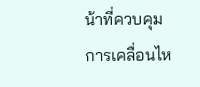น้าที่ควบคุมการเคลื่อนไห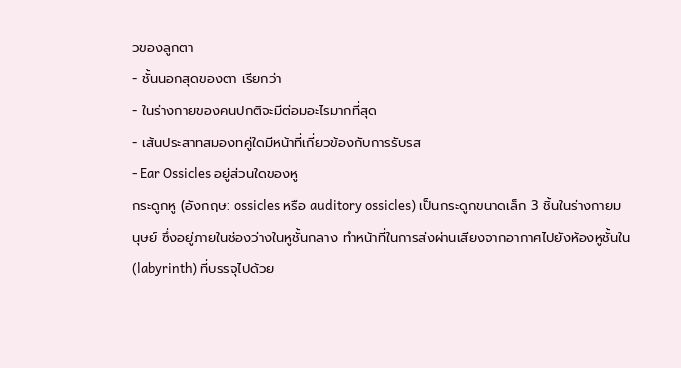วของลูกตา
- ชั้นนอกสุดของตา เรียกว่า
- ในร่างกายของคนปกติจะมีต่อมอะไรมากที่สุด
- เส้นประสาทสมองทคู่ใดมีหน้าที่เกี่ยวข้องกับการรับรส
- Ear Ossicles อยู่ส่วนใดของหู
กระดูกหู (อังกฤษ: ossicles หรือ auditory ossicles) เป็นกระดูกขนาดเล็ก 3 ชิ้นในร่างกายมนุษย์ ซึ่งอยู่ภายในช่องว่างในหูชั้นกลาง ทำหน้าที่ในการส่งผ่านเสียงจากอากาศไปยังห้องหูชั้นใน (labyrinth) ที่บรรจุไปด้วย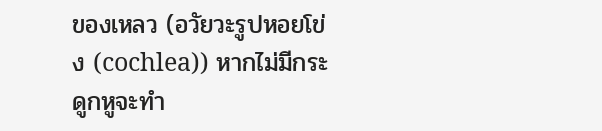ของเหลว (อวัยวะรูปหอยโข่ง (cochlea)) หากไม่มีกระดูกหูจะทำ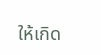ให้เกิด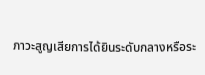ภาวะสูญเสียการได้ยินระดับกลางหรือระ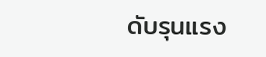ดับรุนแรง